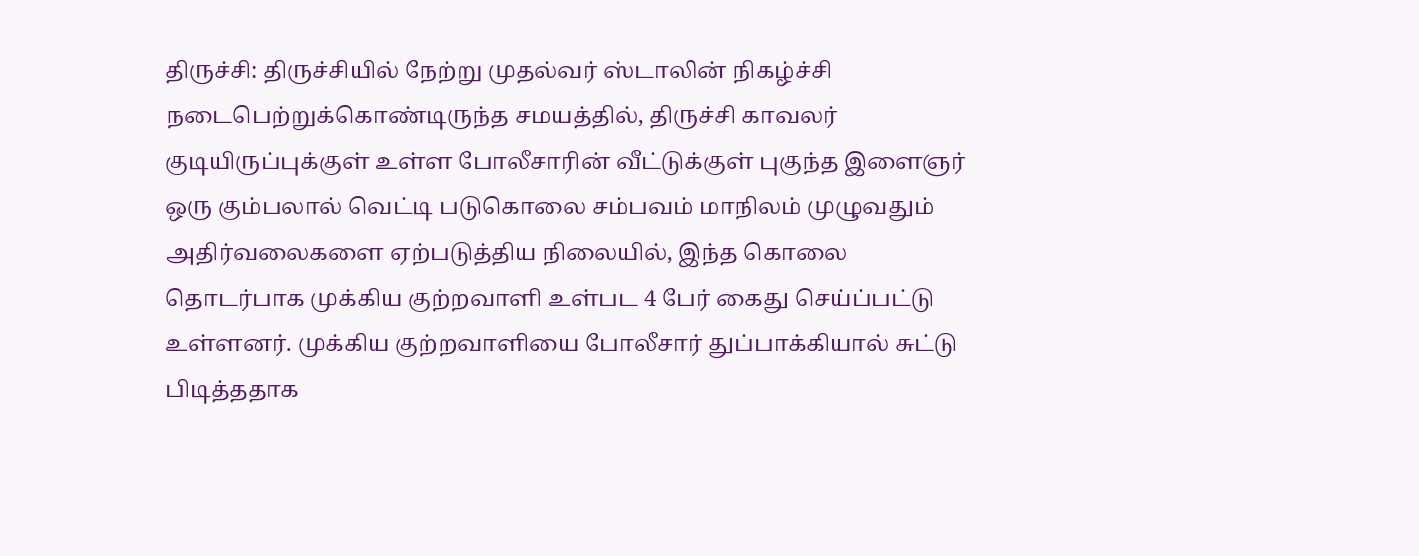திருச்சி: திருச்சியில் நேற்று முதல்வர் ஸ்டாலின் நிகழ்ச்சி நடைபெற்றுக்கொண்டிருந்த சமயத்தில், திருச்சி காவலர் குடியிருப்புக்குள் உள்ள போலீசாரின் வீட்டுக்குள் புகுந்த இளைஞர் ஒரு கும்பலால் வெட்டி படுகொலை சம்பவம் மாநிலம் முழுவதும் அதிர்வலைகளை ஏற்படுத்திய நிலையில், இந்த கொலை தொடர்பாக முக்கிய குற்றவாளி உள்பட 4 பேர் கைது செய்ப்பட்டு உள்ளனர். முக்கிய குற்றவாளியை போலீசார் துப்பாக்கியால் சுட்டு பிடித்ததாக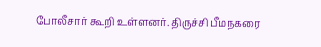போலீசார் கூறி உள்ளனர். திருச்சி பீமநகரை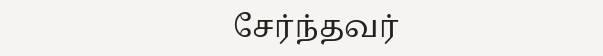சேர்ந்தவர்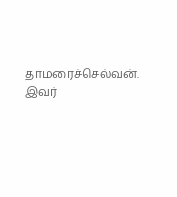தாமரைச்செல்வன். இவர்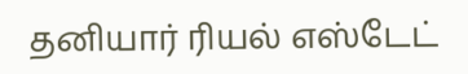தனியார் ரியல் எஸ்டேட்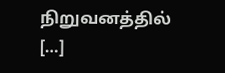நிறுவனத்தில் […]